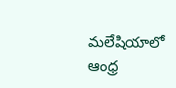మలేషియాలో ఆంధ్ర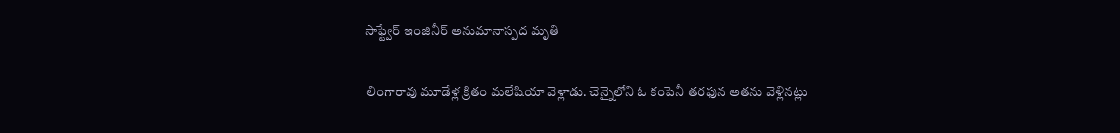సాఫ్ట్వేర్ ఇంజినీర్ అనుమానాస్పద మృతి

లింగారావు మూడేళ్ల క్రితం మలేషియా వెళ్లాడు. చెన్నైలోని ఓ కంపెనీ తరఫున అతను వెళ్లినట్లు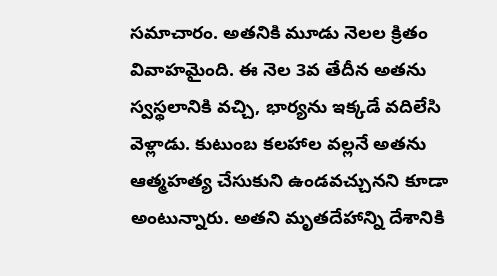సమాచారం. అతనికి మూడు నెలల క్రితం వివాహమైంది. ఈ నెల 3వ తేదీన అతను స్వస్థలానికి వచ్చి, భార్యను ఇక్కడే వదిలేసి వెళ్లాడు. కుటుంబ కలహాల వల్లనే అతను ఆత్మహత్య చేసుకుని ఉండవచ్చునని కూడా అంటున్నారు. అతని మృతదేహాన్ని దేశానికి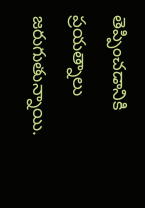తెప్పించడానికి ప్రయత్నాలు జరుగుతున్నాయి.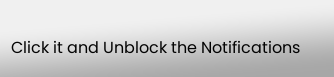Click it and Unblock the Notifications